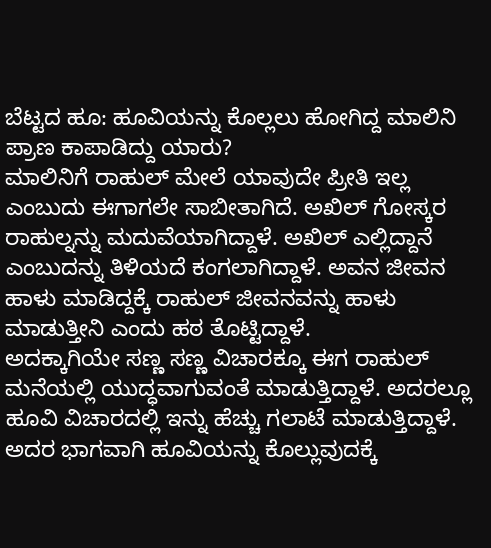ಬೆಟ್ಟದ ಹೂ: ಹೂವಿಯನ್ನು ಕೊಲ್ಲಲು ಹೋಗಿದ್ದ ಮಾಲಿನಿ ಪ್ರಾಣ ಕಾಪಾಡಿದ್ದು ಯಾರು?
ಮಾಲಿನಿಗೆ ರಾಹುಲ್ ಮೇಲೆ ಯಾವುದೇ ಪ್ರೀತಿ ಇಲ್ಲ ಎಂಬುದು ಈಗಾಗಲೇ ಸಾಬೀತಾಗಿದೆ. ಅಖಿಲ್ ಗೋಸ್ಕರ ರಾಹುಲ್ನನ್ನು ಮದುವೆಯಾಗಿದ್ದಾಳೆ. ಅಖಿಲ್ ಎಲ್ಲಿದ್ದಾನೆ ಎಂಬುದನ್ನು ತಿಳಿಯದೆ ಕಂಗಲಾಗಿದ್ದಾಳೆ. ಅವನ ಜೀವನ ಹಾಳು ಮಾಡಿದ್ದಕ್ಕೆ ರಾಹುಲ್ ಜೀವನವನ್ನು ಹಾಳು ಮಾಡುತ್ತೀನಿ ಎಂದು ಹಠ ತೊಟ್ಟಿದ್ದಾಳೆ.
ಅದಕ್ಕಾಗಿಯೇ ಸಣ್ಣ ಸಣ್ಣ ವಿಚಾರಕ್ಕೂ ಈಗ ರಾಹುಲ್ ಮನೆಯಲ್ಲಿ ಯುದ್ಧವಾಗುವಂತೆ ಮಾಡುತ್ತಿದ್ದಾಳೆ. ಅದರಲ್ಲೂ ಹೂವಿ ವಿಚಾರದಲ್ಲಿ ಇನ್ನು ಹೆಚ್ಚು ಗಲಾಟೆ ಮಾಡುತ್ತಿದ್ದಾಳೆ. ಅದರ ಭಾಗವಾಗಿ ಹೂವಿಯನ್ನು ಕೊಲ್ಲುವುದಕ್ಕೆ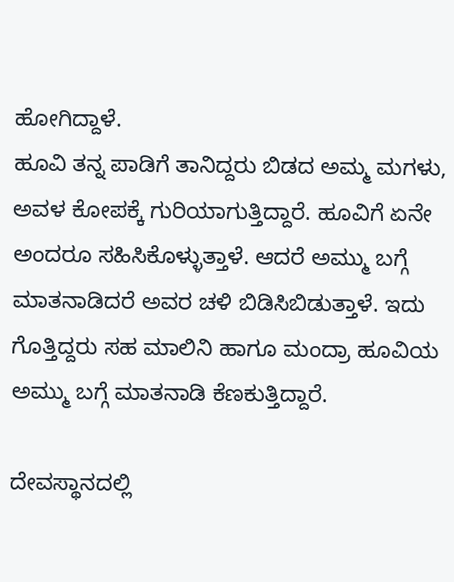ಹೋಗಿದ್ದಾಳೆ.
ಹೂವಿ ತನ್ನ ಪಾಡಿಗೆ ತಾನಿದ್ದರು ಬಿಡದ ಅಮ್ಮ ಮಗಳು, ಅವಳ ಕೋಪಕ್ಕೆ ಗುರಿಯಾಗುತ್ತಿದ್ದಾರೆ. ಹೂವಿಗೆ ಏನೇ ಅಂದರೂ ಸಹಿಸಿಕೊಳ್ಳುತ್ತಾಳೆ. ಆದರೆ ಅಮ್ಮು ಬಗ್ಗೆ ಮಾತನಾಡಿದರೆ ಅವರ ಚಳಿ ಬಿಡಿಸಿಬಿಡುತ್ತಾಳೆ. ಇದು ಗೊತ್ತಿದ್ದರು ಸಹ ಮಾಲಿನಿ ಹಾಗೂ ಮಂದ್ರಾ ಹೂವಿಯ ಅಮ್ಮು ಬಗ್ಗೆ ಮಾತನಾಡಿ ಕೆಣಕುತ್ತಿದ್ದಾರೆ.

ದೇವಸ್ಥಾನದಲ್ಲಿ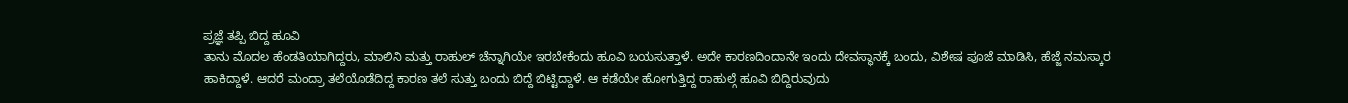ಪ್ರಜ್ಞೆ ತಪ್ಪಿ ಬಿದ್ದ ಹೂವಿ
ತಾನು ಮೊದಲ ಹೆಂಡತಿಯಾಗಿದ್ದರು, ಮಾಲಿನಿ ಮತ್ತು ರಾಹುಲ್ ಚೆನ್ನಾಗಿಯೇ ಇರಬೇಕೆಂದು ಹೂವಿ ಬಯಸುತ್ತಾಳೆ. ಅದೇ ಕಾರಣದಿಂದಾನೇ ಇಂದು ದೇವಸ್ಥಾನಕ್ಕೆ ಬಂದು, ವಿಶೇಷ ಪೂಜೆ ಮಾಡಿಸಿ, ಹೆಜ್ಜೆ ನಮಸ್ಕಾರ ಹಾಕಿದ್ದಾಳೆ. ಆದರೆ ಮಂದ್ರಾ ತಲೆಯೊಡೆದಿದ್ದ ಕಾರಣ ತಲೆ ಸುತ್ತು ಬಂದು ಬಿದ್ದೆ ಬಿಟ್ಟಿದ್ದಾಳೆ. ಆ ಕಡೆಯೇ ಹೋಗುತ್ತಿದ್ದ ರಾಹುಲ್ಗೆ ಹೂವಿ ಬಿದ್ದಿರುವುದು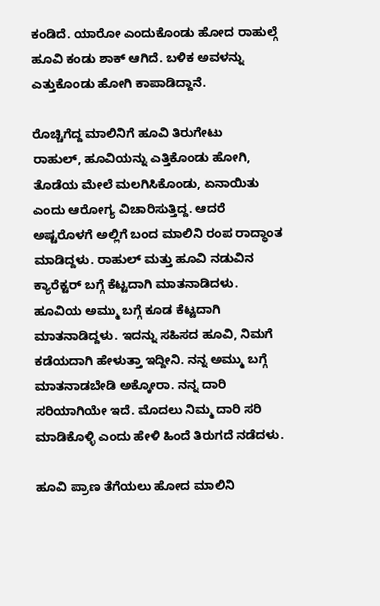ಕಂಡಿದೆ. ಯಾರೋ ಎಂದುಕೊಂಡು ಹೋದ ರಾಹುಲ್ಗೆ ಹೂವಿ ಕಂಡು ಶಾಕ್ ಆಗಿದೆ. ಬಳಿಕ ಅವಳನ್ನು ಎತ್ತುಕೊಂಡು ಹೋಗಿ ಕಾಪಾಡಿದ್ದಾನೆ.

ರೊಚ್ಚಿಗೆದ್ದ ಮಾಲಿನಿಗೆ ಹೂವಿ ತಿರುಗೇಟು
ರಾಹುಲ್, ಹೂವಿಯನ್ನು ಎತ್ತಿಕೊಂಡು ಹೋಗಿ, ತೊಡೆಯ ಮೇಲೆ ಮಲಗಿಸಿಕೊಂಡು, ಏನಾಯಿತು ಎಂದು ಆರೋಗ್ಯ ವಿಚಾರಿಸುತ್ತಿದ್ದ. ಆದರೆ ಅಷ್ಟರೊಳಗೆ ಅಲ್ಲಿಗೆ ಬಂದ ಮಾಲಿನಿ ರಂಪ ರಾದ್ಧಾಂತ ಮಾಡಿದ್ದಳು. ರಾಹುಲ್ ಮತ್ತು ಹೂವಿ ನಡುವಿನ ಕ್ಯಾರೆಕ್ಟರ್ ಬಗ್ಗೆ ಕೆಟ್ಟದಾಗಿ ಮಾತನಾಡಿದಳು. ಹೂವಿಯ ಅಮ್ಮು ಬಗ್ಗೆ ಕೂಡ ಕೆಟ್ಟದಾಗಿ ಮಾತನಾಡಿದ್ದಳು. ಇದನ್ನು ಸಹಿಸದ ಹೂವಿ, ನಿಮಗೆ ಕಡೆಯದಾಗಿ ಹೇಳುತ್ತಾ ಇದ್ದೀನಿ. ನನ್ನ ಅಮ್ಮು ಬಗ್ಗೆ ಮಾತನಾಡಬೇಡಿ ಅಕ್ಕೋರಾ. ನನ್ನ ದಾರಿ ಸರಿಯಾಗಿಯೇ ಇದೆ. ಮೊದಲು ನಿಮ್ಮ ದಾರಿ ಸರಿ ಮಾಡಿಕೊಳ್ಳಿ ಎಂದು ಹೇಳಿ ಹಿಂದೆ ತಿರುಗದೆ ನಡೆದಳು.

ಹೂವಿ ಪ್ರಾಣ ತೆಗೆಯಲು ಹೋದ ಮಾಲಿನಿ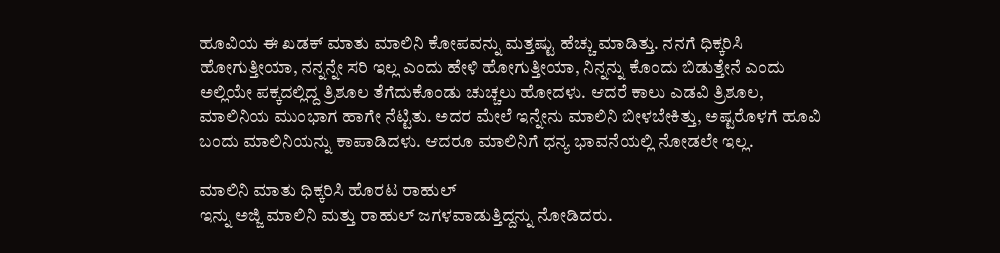ಹೂವಿಯ ಈ ಖಡಕ್ ಮಾತು ಮಾಲಿನಿ ಕೋಪವನ್ನು ಮತ್ತಷ್ಟು ಹೆಚ್ಚು ಮಾಡಿತ್ತು. ನನಗೆ ಧಿಕ್ಕರಿಸಿ ಹೋಗುತ್ತೀಯಾ, ನನ್ನನ್ನೇ ಸರಿ ಇಲ್ಲ ಎಂದು ಹೇಳಿ ಹೋಗುತ್ತೀಯಾ, ನಿನ್ನನ್ನು ಕೊಂದು ಬಿಡುತ್ತೇನೆ ಎಂದು ಅಲ್ಲಿಯೇ ಪಕ್ಕದಲ್ಲಿದ್ದ ತ್ರಿಶೂಲ ತೆಗೆದುಕೊಂಡು ಚುಚ್ಚಲು ಹೋದಳು. ಆದರೆ ಕಾಲು ಎಡವಿ ತ್ರಿಶೂಲ, ಮಾಲಿನಿಯ ಮುಂಭಾಗ ಹಾಗೇ ನೆಟ್ಟಿತು. ಅದರ ಮೇಲೆ ಇನ್ನೇನು ಮಾಲಿನಿ ಬೀಳಬೇಕಿತ್ತು, ಅಷ್ಟರೊಳಗೆ ಹೂವಿ ಬಂದು ಮಾಲಿನಿಯನ್ನು ಕಾಪಾಡಿದಳು. ಆದರೂ ಮಾಲಿನಿಗೆ ಧನ್ಯ ಭಾವನೆಯಲ್ಲಿ ನೋಡಲೇ ಇಲ್ಲ.

ಮಾಲಿನಿ ಮಾತು ಧಿಕ್ಕರಿಸಿ ಹೊರಟ ರಾಹುಲ್
ಇನ್ನು ಅಜ್ಜಿ ಮಾಲಿನಿ ಮತ್ತು ರಾಹುಲ್ ಜಗಳವಾಡುತ್ತಿದ್ದನ್ನು ನೋಡಿದರು.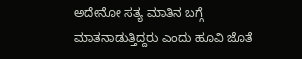ಅದೇನೋ ಸತ್ಯ ಮಾತಿನ ಬಗ್ಗೆ ಮಾತನಾಡುತ್ತಿದ್ದರು ಎಂದು ಹೂವಿ ಜೊತೆ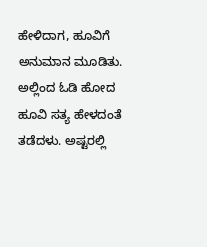ಹೇಳಿದಾಗ, ಹೂವಿಗೆ ಅನುಮಾನ ಮೂಡಿತು. ಅಲ್ಲಿಂದ ಓಡಿ ಹೋದ ಹೂವಿ ಸತ್ಯ ಹೇಳದಂತೆ ತಡೆದಳು. ಅಷ್ಟರಲ್ಲಿ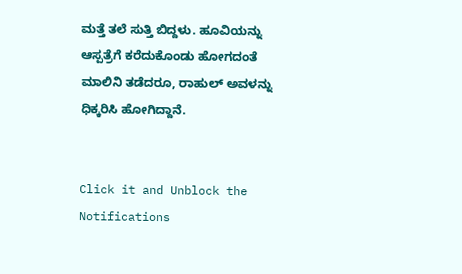ಮತ್ತೆ ತಲೆ ಸುತ್ತಿ ಬಿದ್ದಳು. ಹೂವಿಯನ್ನು ಆಸ್ಪತ್ರೆಗೆ ಕರೆದುಕೊಂಡು ಹೋಗದಂತೆ ಮಾಲಿನಿ ತಡೆದರೂ, ರಾಹುಲ್ ಅವಳನ್ನು ಧಿಕ್ಕರಿಸಿ ಹೋಗಿದ್ದಾನೆ.


Click it and Unblock the Notifications